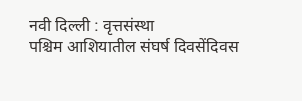नवी दिल्ली : वृत्तसंस्था
पश्चिम आशियातील संघर्ष दिवसेंदिवस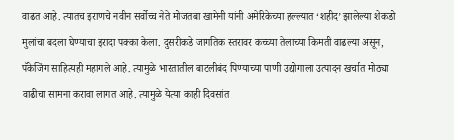वाढत आहे. त्यातच इराणचे नवीन सर्वोच्च नेते मोजतबा खामेनी यांनी अमेरिकेच्या हल्ल्यात ‘शहीद’ झालेल्या शेकडो मुलांचा बदला घेण्याचा इरादा पक्का केला. दुसरीकडे जागतिक स्तरावर कच्च्या तेलाच्या किमती वाढल्या असून, पॅकेजिंग साहित्यही महागले आहे. त्यामुळे भारतातील बाटलीबंद पिण्याच्या पाणी उद्योगाला उत्पादन खर्चात मोठ्या वाढीचा सामना करावा लागत आहे. त्यामुळे येत्या काही दिवसांत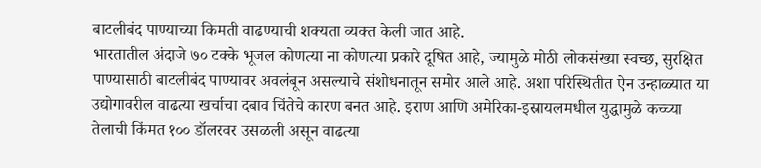बाटलीबंद पाण्याच्या किमती वाढण्याची शक्यता व्यक्त केली जात आहे.
भारतातील अंदाजे ७० टक्के भूजल कोणत्या ना कोणत्या प्रकारे दूषित आहे, ज्यामुळे मोठी लोकसंख्या स्वच्छ, सुरक्षित पाण्यासाठी बाटलीबंद पाण्यावर अवलंबून असल्याचे संशोधनातून समोर आले आहे. अशा परिस्थितीत ऐन उन्हाळ्यात या उद्योगावरील वाढत्या खर्चाचा दबाव चिंतेचे कारण बनत आहे. इराण आणि अमेरिका-इस्रायलमधील युद्धामुळे कच्च्या तेलाची किंमत १०० डॉलरवर उसळली असून वाढत्या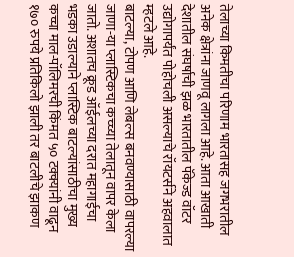तेलाच्या किमतीचा परिणाम भारतासह जगभरातील अनेक क्षेत्रांना जाणवू लागला आहे. आता आखाती देशातील संघर्षाची झळ भारतातील पॅकेज्ड वॉटर उद्योगापर्यंत पोहोचली असल्याचे रॉयटर्सने अहवालात म्हटले आहे.
बाटल्या, टोपण आणि लेबल्स बनवण्यासाठी वापरल्या जाणा-या प्लास्टिकचा कच्च्या तेलातून वापर केला जातो. अशातच क्रूड ऑईलच्या दरात महागाईचा भडका उडाल्याने प्लास्टिक बाटल्यांसाठीचा मुख्य कच्चा माल-पॉलिमरची किंमत ५० टक्क्यांनी वाढून १७० रुपये प्रतिकिलो झाली तर बाटलीचे झाकण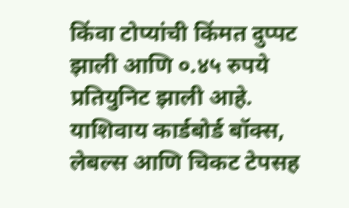किंवा टोप्यांची किंमत दुप्पट झाली आणि ०.४५ रुपये प्रतियुनिट झाली आहे. याशिवाय कार्डबोर्ड बॉक्स, लेबल्स आणि चिकट टेपसह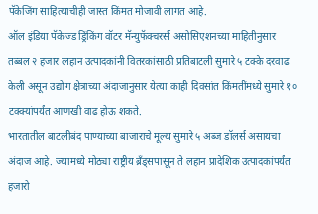पॅकेजिंग साहित्याचीही जास्त किंमत मोजावी लागत आहे.
ऑल इंडिया पॅकेज्ड ड्रिंकिंग वॉटर मॅन्युफॅक्चरर्स असोसिएशनच्या माहितीनुसार तब्बल २ हजार लहान उत्पादकांनी वितरकांसाठी प्रतिबाटली सुमारे ५ टक्के दरवाढ केली असून उद्योग क्षेत्राच्या अंदाजानुसार येत्या काही दिवसांत किंमतींमध्ये सुमारे १० टक्क्यांपर्यंत आणखी वाढ होऊ शकते.
भारतातील बाटलीबंद पाण्याच्या बाजाराचे मूल्य सुमारे ५ अब्ज डॉलर्स असायचा अंदाज आहे. ज्यामध्ये मोठ्या राष्ट्रीय ब्रँड्सपासून ते लहान प्रादेशिक उत्पादकांपर्यंत हजारो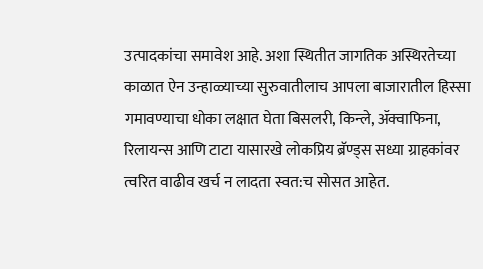उत्पादकांचा समावेश आहे. अशा स्थितीत जागतिक अस्थिरतेच्या काळात ऐन उन्हाळ्याच्या सुरुवातीलाच आपला बाजारातील हिस्सा गमावण्याचा धोका लक्षात घेता बिसलरी, किन्ले, ॲक्वाफिना, रिलायन्स आणि टाटा यासारखे लोकप्रिय ब्रॅण्ड्स सध्या ग्राहकांवर त्वरित वाढीव खर्च न लादता स्वत:च सोसत आहेत.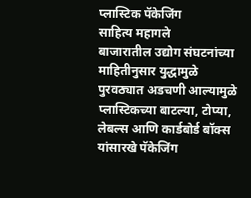प्लास्टिक पॅकेजिंग
साहित्य महागले
बाजारातील उद्योग संघटनांच्या माहितीनुसार युद्धामुळे पुरवठ्यात अडचणी आल्यामुळे प्लास्टिकच्या बाटल्या, टोप्या, लेबल्स आणि कार्डबोर्ड बॉक्स यांसारखे पॅकेजिंग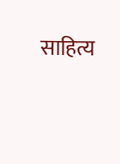साहित्य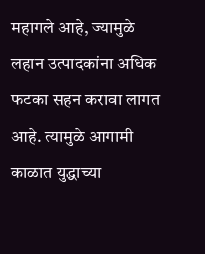महागले आहे, ज्यामुळे लहान उत्पादकांना अधिक फटका सहन करावा लागत आहे. त्यामुळे आगामी काळात युद्धाच्या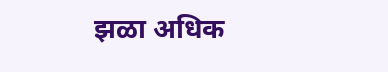झळा अधिक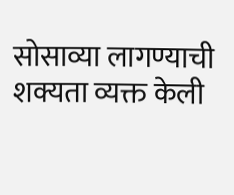सोसाव्या लागण्याची शक्यता व्यक्त केली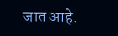जात आहे.